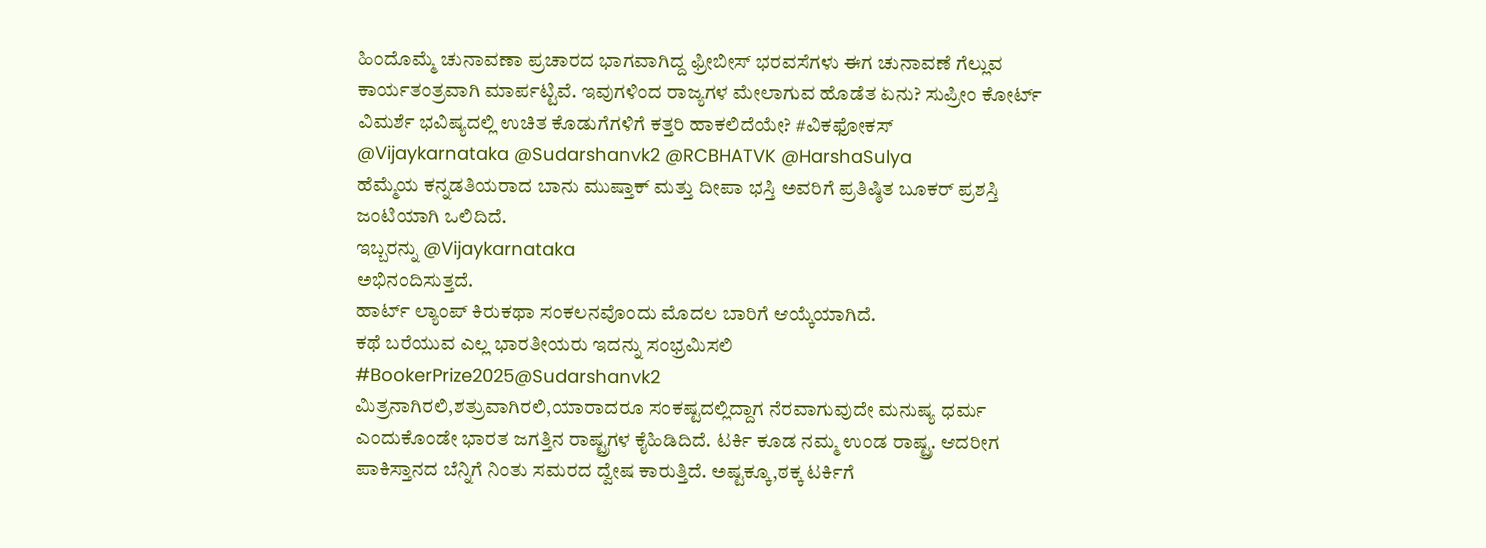ಹಿಂದೊಮ್ಮೆ ಚುನಾವಣಾ ಪ್ರಚಾರದ ಭಾಗವಾಗಿದ್ದ ಫ್ರೀಬೀಸ್ ಭರವಸೆಗಳು ಈಗ ಚುನಾವಣೆ ಗೆಲ್ಲುವ ಕಾರ್ಯತಂತ್ರವಾಗಿ ಮಾರ್ಪಟ್ಟಿವೆ. ಇವುಗಳಿಂದ ರಾಜ್ಯಗಳ ಮೇಲಾಗುವ ಹೊಡೆತ ಏನು? ಸುಪ್ರೀಂ ಕೋರ್ಟ್ ವಿಮರ್ಶೆ ಭವಿಷ್ಯದಲ್ಲಿ ಉಚಿತ ಕೊಡುಗೆಗಳಿಗೆ ಕತ್ತರಿ ಹಾಕಲಿದೆಯೇ? #ವಿಕಫೋಕಸ್
@Vijaykarnataka @Sudarshanvk2 @RCBHATVK @HarshaSulya
ಹೆಮ್ಮೆಯ ಕನ್ನಡತಿಯರಾದ ಬಾನು ಮುಷ್ತಾಕ್ ಮತ್ತು ದೀಪಾ ಭಸ್ತಿ ಅವರಿಗೆ ಪ್ರತಿಷ್ಠಿತ ಬೂಕರ್ ಪ್ರಶಸ್ತಿ ಜಂಟಿಯಾಗಿ ಒಲಿದಿದೆ.
ಇಬ್ಬರನ್ನು @Vijaykarnataka
ಅಭಿನಂದಿಸುತ್ತದೆ.
ಹಾರ್ಟ್ ಲ್ಯಾಂಪ್ ಕಿರುಕಥಾ ಸಂಕಲನವೊಂದು ಮೊದಲ ಬಾರಿಗೆ ಆಯ್ಕೆಯಾಗಿದೆ.
ಕಥೆ ಬರೆಯುವ ಎಲ್ಲ ಭಾರತೀಯರು ಇದನ್ನು ಸಂಭ್ರಮಿಸಲಿ
#BookerPrize2025@Sudarshanvk2
ಮಿತ್ರನಾಗಿರಲಿ,ಶತ್ರುವಾಗಿರಲಿ,ಯಾರಾದರೂ ಸಂಕಷ್ಟದಲ್ಲಿದ್ದಾಗ ನೆರವಾಗುವುದೇ ಮನುಷ್ಯ ಧರ್ಮ ಎಂದುಕೊಂಡೇ ಭಾರತ ಜಗತ್ತಿನ ರಾಷ್ಟ್ರಗಳ ಕೈಹಿಡಿದಿದೆ. ಟರ್ಕಿ ಕೂಡ ನಮ್ಮ ಉಂಡ ರಾಷ್ಟ್ರ. ಆದರೀಗ ಪಾಕಿಸ್ತಾನದ ಬೆನ್ನಿಗೆ ನಿಂತು ಸಮರದ ದ್ವೇಷ ಕಾರುತ್ತಿದೆ. ಅಷ್ಟಕ್ಕೂ,ಠಕ್ಕ ಟರ್ಕಿಗೆ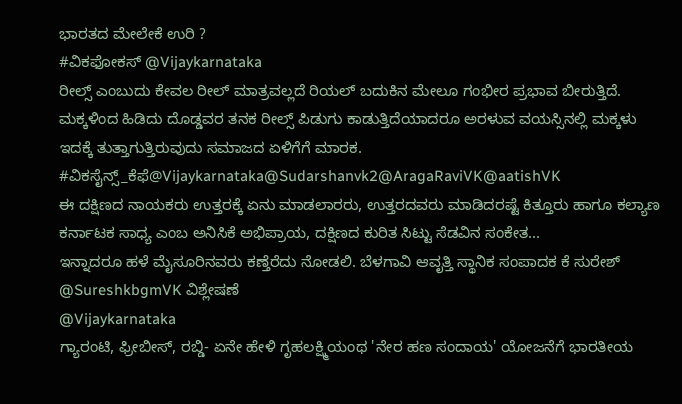ಭಾರತದ ಮೇಲೇಕೆ ಉರಿ ?
#ವಿಕಫೋಕಸ್ @Vijaykarnataka
ರೀಲ್ಸ್ ಎಂಬುದು ಕೇವಲ ರೀಲ್ ಮಾತ್ರವಲ್ಲದೆ ರಿಯಲ್ ಬದುಕಿನ ಮೇಲೂ ಗಂಭೀರ ಪ್ರಭಾವ ಬೀರುತ್ತಿದೆ. ಮಕ್ಕಳಿಂದ ಹಿಡಿದು ದೊಡ್ಡವರ ತನಕ ರೀಲ್ಸ್ ಪಿಡುಗು ಕಾಡುತ್ತಿದೆಯಾದರೂ ಅರಳುವ ವಯಸ್ಸಿನಲ್ಲಿ ಮಕ್ಕಳು ಇದಕ್ಕೆ ತುತ್ತಾಗುತ್ತಿರುವುದು ಸಮಾಜದ ಏಳಿಗೆಗೆ ಮಾರಕ. #ವಿಕಸೈನ್ಸ್_ಕೆಫೆ@Vijaykarnataka@Sudarshanvk2@AragaRaviVK@aatishVK
ಈ ದಕ್ಷಿಣದ ನಾಯಕರು ಉತ್ತರಕ್ಕೆ ಏನು ಮಾಡಲಾರರು, ಉತ್ತರದವರು ಮಾಡಿದರಷ್ಟೆ ಕಿತ್ತೂರು ಹಾಗೂ ಕಲ್ಯಾಣ ಕರ್ನಾಟಕ ಸಾಧ್ಯ ಎಂಬ ಅನಿಸಿಕೆ ಅಭಿಪ್ರಾಯ, ದಕ್ಷಿಣದ ಕುರಿತ ಸಿಟ್ಟು ಸೆಡವಿನ ಸಂಕೇತ...
ಇನ್ನಾದರೂ ಹಳೆ ಮೈಸೂರಿನವರು ಕಣ್ತೆರೆದು ನೋಡಲಿ. ಬೆಳಗಾವಿ ಆವೃತ್ತಿ ಸ್ಥಾನಿಕ ಸಂಪಾದಕ ಕೆ ಸುರೇಶ್
@SureshkbgmVK ವಿಶ್ಲೇಷಣೆ
@Vijaykarnataka
ಗ್ಯಾರಂಟಿ, ಫ್ರೀಬೀಸ್, ರಬ್ಡಿ- ಏನೇ ಹೇಳಿ ಗೃಹಲಕ್ಷ್ಮಿಯಂಥ 'ನೇರ ಹಣ ಸಂದಾಯ' ಯೋಜನೆಗೆ ಭಾರತೀಯ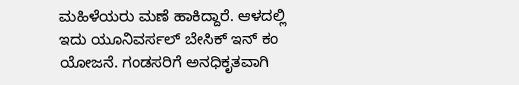ಮಹಿಳೆಯರು ಮಣೆ ಹಾಕಿದ್ದಾರೆ. ಆಳದಲ್ಲಿ ಇದು ಯೂನಿವರ್ಸಲ್ ಬೇಸಿಕ್ ಇನ್ ಕಂ ಯೋಜನೆ. ಗಂಡಸರಿಗೆ ಅನಧಿಕೃತವಾಗಿ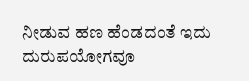ನೀಡುವ ಹಣ ಹೆಂಡದಂತೆ ಇದು ದುರುಪಯೋಗವೂ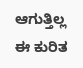ಆಗುತ್ತಿಲ್ಲ
ಈ ಕುರಿತ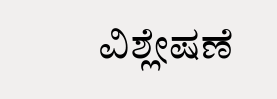ವಿಶ್ಲೇಷಣೆ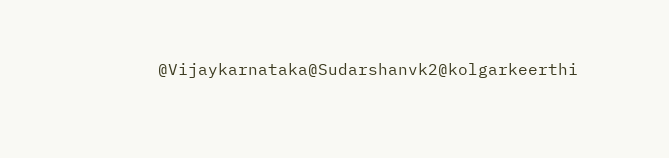@Vijaykarnataka@Sudarshanvk2@kolgarkeerthi